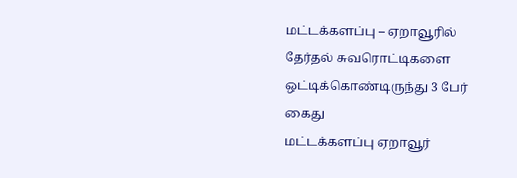மட்டக்களப்பு – ஏறாவூரில் தேர்தல் சுவரொட்டிகளை ஒட்டிக்கொண்டிருந்து 3 பேர் கைது
மட்டக்களப்பு ஏறாவூர்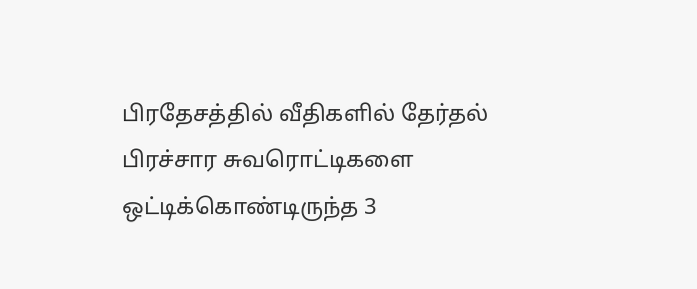பிரதேசத்தில் வீதிகளில் தேர்தல் பிரச்சார சுவரொட்டிகளை ஒட்டிக்கொண்டிருந்த 3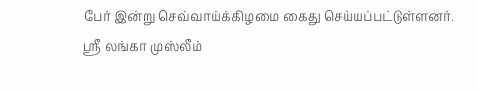பேர் இன்று செவ்வாய்க்கிழமை கைது செய்யப்பட்டுள்ளனர்.
ஸ்ரீ லங்கா முஸ்லீம்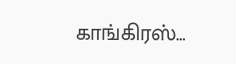காங்கிரஸ்…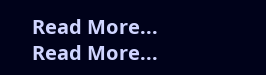Read More...
Read More...